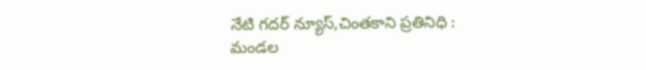నేటి గదర్ న్యూస్,చింతకాని ప్రతినిధి :
మండల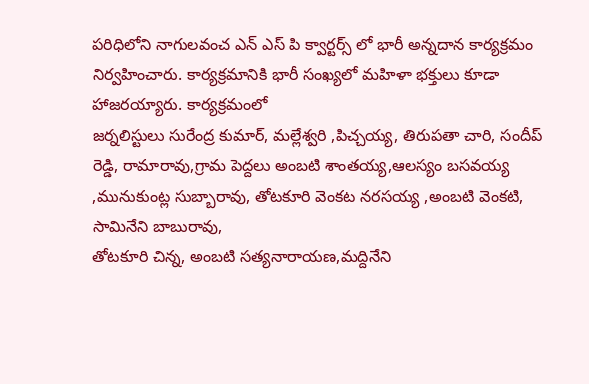పరిధిలోని నాగులవంచ ఎన్ ఎస్ పి క్వార్టర్స్ లో భారీ అన్నదాన కార్యక్రమం నిర్వహించారు. కార్యక్రమానికి భారీ సంఖ్యలో మహిళా భక్తులు కూడా హాజరయ్యారు. కార్యక్రమంలో
జర్నలిస్టులు సురేంద్ర కుమార్, మల్లేశ్వరి ,పిచ్చయ్య, తిరుపతా చారి, సందీప్ రెడ్డి, రామారావు,గ్రామ పెద్దలు అంబటి శాంతయ్య,ఆలస్యం బసవయ్య ,మునుకుంట్ల సుబ్బారావు, తోటకూరి వెంకట నరసయ్య ,అంబటి వెంకటి, సామినేని బాబురావు,
తోటకూరి చిన్న, అంబటి సత్యనారాయణ,మద్దినేని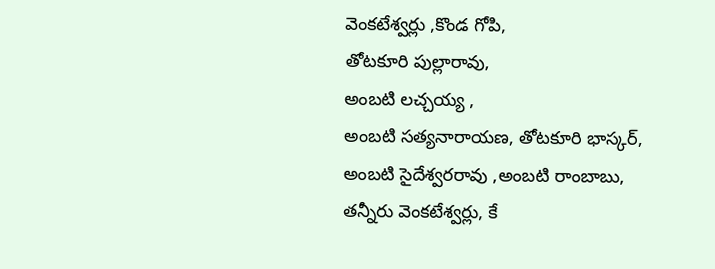వెంకటేశ్వర్లు ,కొండ గోపి,
తోటకూరి పుల్లారావు,
అంబటి లచ్చయ్య ,
అంబటి సత్యనారాయణ, తోటకూరి భాస్కర్,
అంబటి సైదేశ్వరరావు ,అంబటి రాంబాబు,
తన్నీరు వెంకటేశ్వర్లు, కే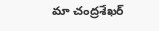మా చంద్రశేఖర్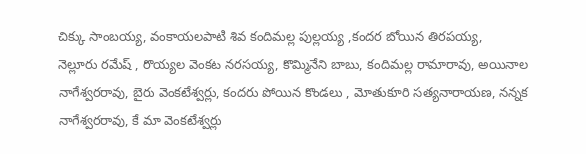చిక్కు సాంబయ్య, వంకాయలపాటి శివ కందిమల్ల పుల్లయ్య ,కందర బోయిన తిరపయ్య,
నెల్లూరు రమేష్ , రొయ్యల వెంకట నరసయ్య, కొమ్మినేని బాబు, కందిమల్ల రామారావు, అయినాల నాగేశ్వరరావు, బైరు వెంకటేశ్వర్లు, కందరు పోయిన కొండలు , మోతుకూరి సత్యనారాయణ, నన్నక నాగేశ్వరరావు, కే మా వెంకటేశ్వర్లు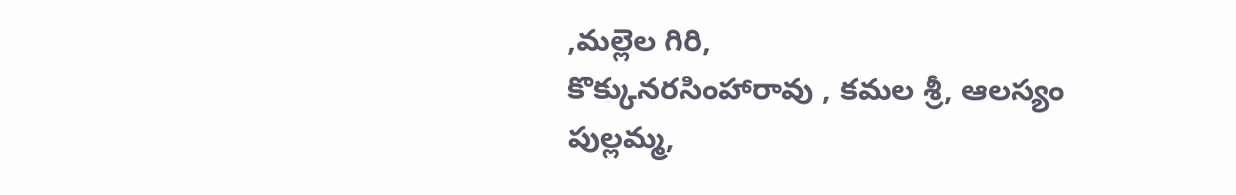,మల్లెల గిరి,
కొక్కునరసింహారావు , కమల శ్రీ, ఆలస్యం పుల్లమ్మ,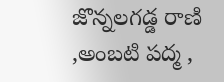జొన్నలగడ్డ రాణి ,అంబటి పద్మ ,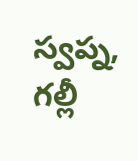స్వప్న, గల్లీ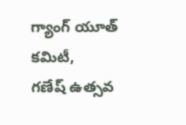గ్యాంగ్ యూత్ కమిటీ,
గణేష్ ఉత్సవ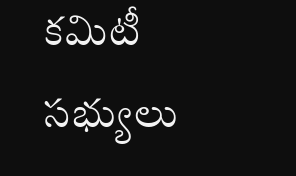కమిటీ సభ్యులు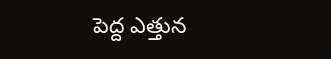పెద్ద ఎత్తున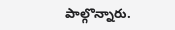పాల్గొన్నారు.